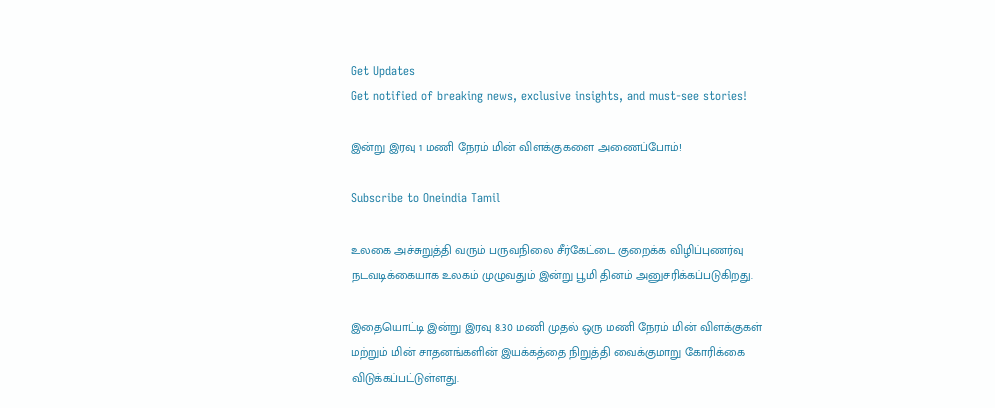Get Updates
Get notified of breaking news, exclusive insights, and must-see stories!

இன்று இரவு 1 மணி நேரம் மின் விளக்குகளை அணைப்போம்!

Subscribe to Oneindia Tamil

உலகை அச்சுறுத்தி வரும் பருவநிலை சீர்கேட்டை குறைக்க விழிப்புணர்வு நடவடிக்கையாக உலகம் முழுவதும் இன்று பூமி தினம் அனுசரிக்கப்படுகிறது.

இதையொட்டி இன்று இரவு 8.30 மணி முதல் ஒரு மணி நேரம் மின் விளக்குகள் மற்றும் மின் சாதனங்களின் இயக்கத்தை நிறுத்தி வைக்குமாறு கோரிக்கை விடுக்கப்பட்டுள்ளது.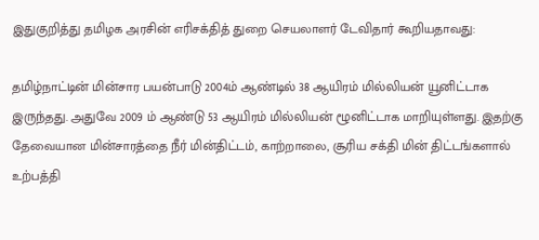இதுகுறித்து தமிழக அரசின் எரிசக்தித் துறை செயலாளர் டேவிதார் கூறியதாவது:

தமிழ்நாட்டின் மின்சார பயன்பாடு 2004ம் ஆண்டில் 38 ஆயிரம் மில்லியன் யூனிட்டாக இருந்தது. அதுவே 2009 ம் ஆண்டு 53 ஆயிரம் மில்லியன் ழூனிட்டாக மாறியுள்ளது. இதற்கு தேவையான மின்சாரத்தை நீர் மின்திட்டம், காற்றாலை, சூரிய சக்தி மின் திட்டங்களால் உற்பத்தி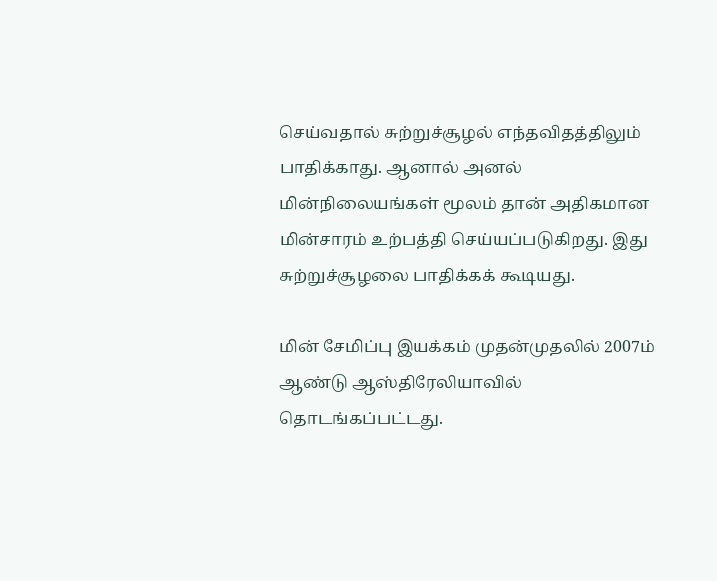செய்வதால் சுற்றுச்சூழல் எந்தவிதத்திலும் பாதிக்காது. ஆனால் அனல் மின்நிலையங்கள் மூலம் தான் அதிகமான மின்சாரம் உற்பத்தி செய்யப்படுகிறது. இது சுற்றுச்சூழலை பாதிக்கக் கூடியது.

மின் சேமிப்பு இயக்கம் முதன்முதலில் 2007ம் ஆண்டு ஆஸ்திரேலியாவில் தொடங்கப்பட்டது.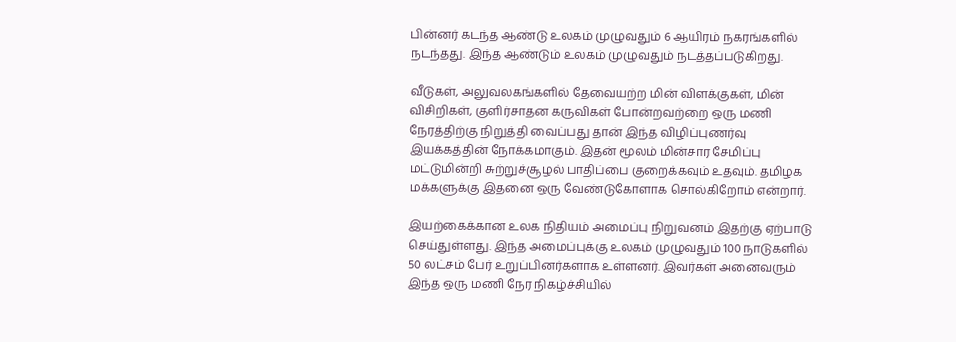பின்னர் கடந்த ஆண்டு உலகம் முழுவதும் 6 ஆயிரம் நகரங்களில் நடந்தது. இந்த ஆண்டும் உலகம் முழுவதும் நடத்தப்படுகிறது.

வீடுகள், அலுவலகங்களில் தேவையற்ற மின் விளக்குகள், மின் விசிறிகள், குளிர்சாதன கருவிகள் போன்றவற்றை ஒரு மணி நேரத்திற்கு நிறுத்தி வைப்பது தான் இந்த விழிப்புணர்வு இயக்கத்தின் நோக்கமாகும். இதன் மூலம் மின்சார சேமிப்பு மட்டுமின்றி சுற்றுச்சூழல் பாதிப்பை குறைக்கவும் உதவும். தமிழக மக்களுக்கு இதனை ஒரு வேண்டுகோளாக சொல்கிறோம் என்றார்.

இயற்கைக்கான உலக நிதியம் அமைப்பு நிறுவனம் இதற்கு ஏற்பாடு செய்துள்ளது. இந்த அமைப்புக்கு உலகம் முழுவதும் 100 நாடுகளில் 50 லட்சம் பேர் உறுப்பினர்களாக உள்ளனர். இவர்கள் அனைவரும் இந்த ஒரு மணி நேர நிகழ்ச்சியில்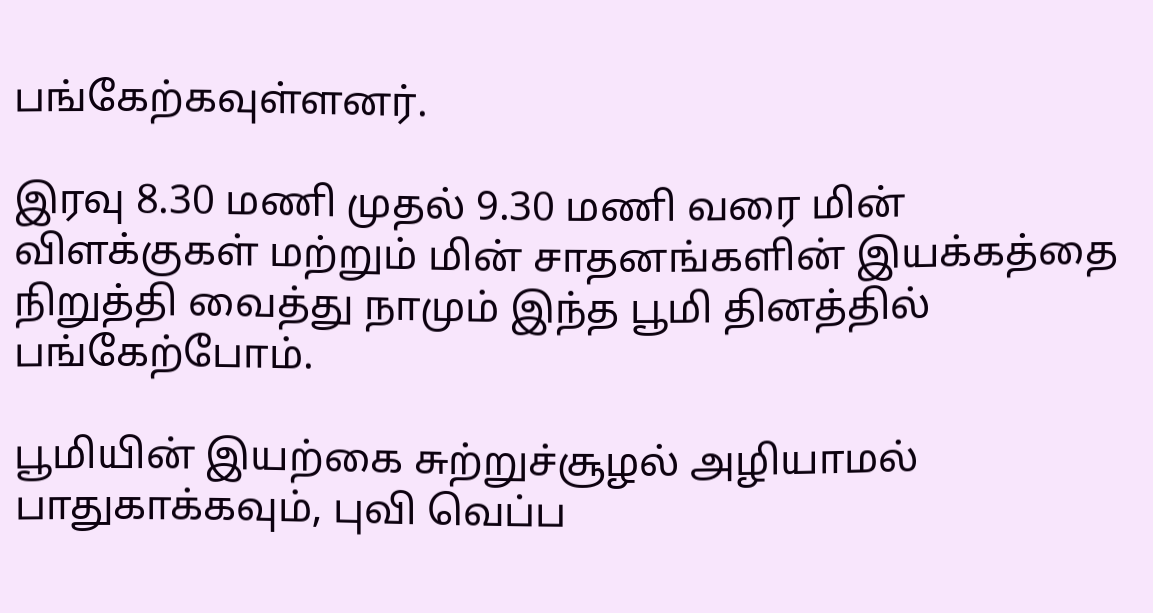பங்கேற்கவுள்ளனர்.

இரவு 8.30 மணி முதல் 9.30 மணி வரை மின் விளக்குகள் மற்றும் மின் சாதனங்களின் இயக்கத்தை நிறுத்தி வைத்து நாமும் இந்த பூமி தினத்தில் பங்கேற்போம்.

பூமியின் இயற்கை சுற்றுச்சூழல் அழியாமல் பாதுகாக்கவும், புவி வெப்ப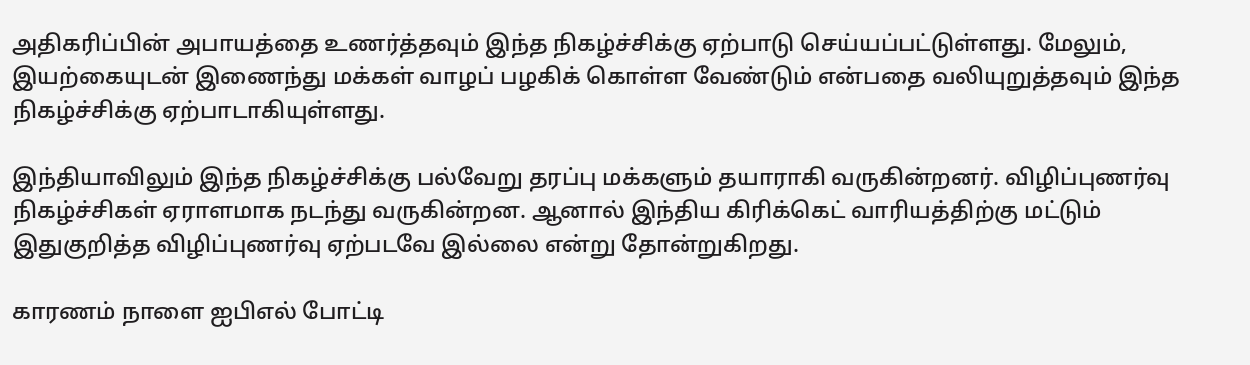அதிகரிப்பின் அபாயத்தை உணர்த்தவும் இந்த நிகழ்ச்சிக்கு ஏற்பாடு செய்யப்பட்டுள்ளது. மேலும், இயற்கையுடன் இணைந்து மக்கள் வாழப் பழகிக் கொள்ள வேண்டும் என்பதை வலியுறுத்தவும் இந்த நிகழ்ச்சிக்கு ஏற்பாடாகியுள்ளது.

இந்தியாவிலும் இந்த நிகழ்ச்சிக்கு பல்வேறு தரப்பு மக்களும் தயாராகி வருகின்றனர். விழிப்புணர்வு நிகழ்ச்சிகள் ஏராளமாக நடந்து வருகின்றன. ஆனால் இந்திய கிரிக்கெட் வாரியத்திற்கு மட்டும் இதுகுறித்த விழிப்புணர்வு ஏற்படவே இல்லை என்று தோன்றுகிறது.

காரணம் நாளை ஐபிஎல் போட்டி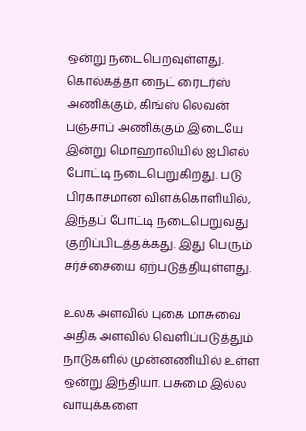ஒன்று நடைபெறவுள்ளது. கொல்கத்தா நைட் ரைடர்ஸ் அணிக்கும், கிங்ஸ் லெவன் பஞ்சாப் அணிக்கும் இடையே இன்று மொஹாலியில் ஐபிஎல் போட்டி நடைபெறுகிறது. படு பிரகாசமான விளக்கொளியில், இந்தப் போட்டி நடைபெறுவது குறிப்பிடத்தக்கது. இது பெரும் சர்ச்சையை ஏற்படுத்தியுள்ளது.

உலக அளவில் புகை மாசுவை அதிக அளவில் வெளிப்படுத்தும் நாடுகளில் முன்னணியில் உள்ள ஒன்று இந்தியா. பசுமை இல்ல வாயுக்களை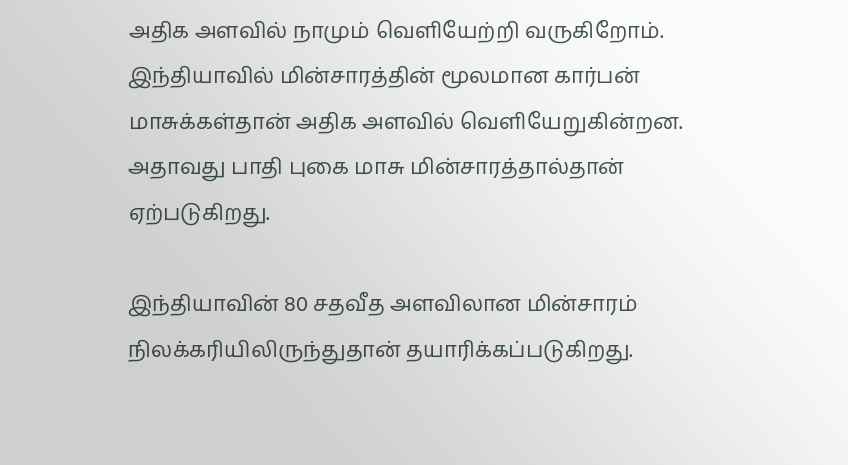அதிக அளவில் நாமும் வெளியேற்றி வருகிறோம். இந்தியாவில் மின்சாரத்தின் மூலமான கார்பன் மாசுக்கள்தான் அதிக அளவில் வெளியேறுகின்றன. அதாவது பாதி புகை மாசு மின்சாரத்தால்தான் ஏற்படுகிறது.

இந்தியாவின் 80 சதவீத அளவிலான மின்சாரம் நிலக்கரியிலிருந்துதான் தயாரிக்கப்படுகிறது.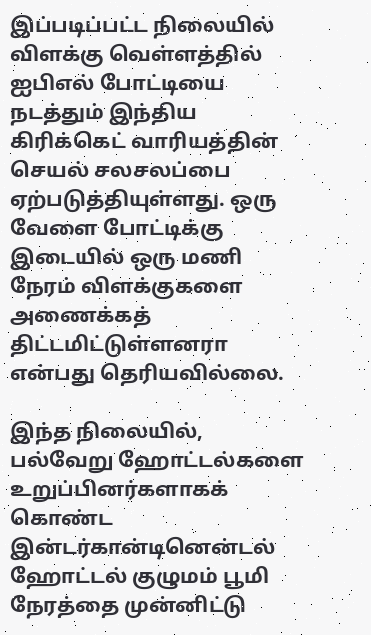இப்படிப்பட்ட நிலையில் விளக்கு வெள்ளத்தில் ஐபிஎல் போட்டியை நடத்தும் இந்திய கிரிக்கெட் வாரியத்தின் செயல் சலசலப்பை ஏற்படுத்தியுள்ளது. ஒரு வேளை போட்டிக்கு இடையில் ஒரு மணி நேரம் விளக்குகளை அணைக்கத் திட்டமிட்டுள்ளனரா என்பது தெரியவில்லை.

இந்த நிலையில், பல்வேறு ஹோட்டல்களை உறுப்பினர்களாகக் கொண்ட இன்டர்கான்டினென்டல் ஹோட்டல் குழுமம் பூமி நேரத்தை முன்னிட்டு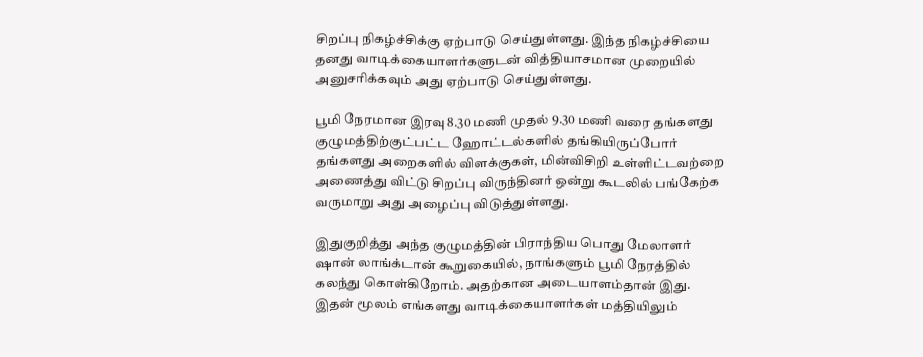சிறப்பு நிகழ்ச்சிக்கு ஏற்பாடு செய்துள்ளது. இந்த நிகழ்ச்சியை தனது வாடிக்கையாளர்களுடன் வித்தியாசமான முறையில் அனுசரிக்கவும் அது ஏற்பாடு செய்துள்ளது.

பூமி நேரமான இரவு 8.30 மணி முதல் 9.30 மணி வரை தங்களது குழுமத்திற்குட்பட்ட ஹோட்டல்களில் தங்கியிருப்போர் தங்களது அறைகளில் விளக்குகள், மின்விசிறி உள்ளிட்டவற்றை அணைத்து விட்டு சிறப்பு விருந்தினர் ஒன்று கூடலில் பங்கேற்க வருமாறு அது அழைப்பு விடுத்துள்ளது.

இதுகுறித்து அந்த குழுமத்தின் பிராந்திய பொது மேலாளர் ஷான் லாங்க்டான் கூறுகையில், நாங்களும் பூமி நேரத்தில் கலந்து கொள்கிறோம். அதற்கான அடையாளம்தான் இது. இதன் மூலம் எங்களது வாடிக்கையாளர்கள் மத்தியிலும்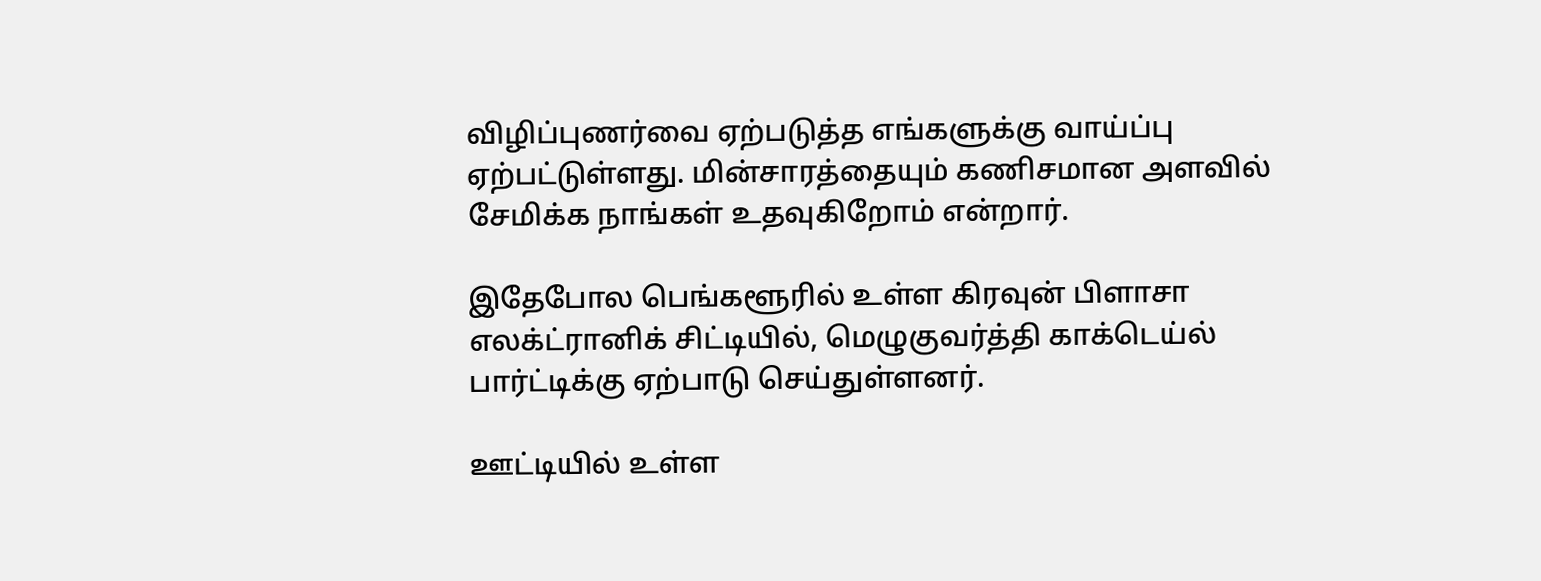விழிப்புணர்வை ஏற்படுத்த எங்களுக்கு வாய்ப்பு ஏற்பட்டுள்ளது. மின்சாரத்தையும் கணிசமான அளவில் சேமிக்க நாங்கள் உதவுகிறோம் என்றார்.

இதேபோல பெங்களூரில் உள்ள கிரவுன் பிளாசா எலக்ட்ரானிக் சிட்டியில், மெழுகுவர்த்தி காக்டெய்ல் பார்ட்டிக்கு ஏற்பாடு செய்துள்ளனர்.

ஊட்டியில் உள்ள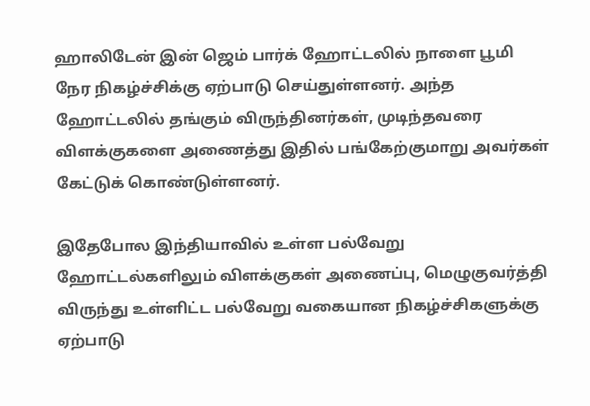ஹாலிடேன் இன் ஜெம் பார்க் ஹோட்டலில் நாளை பூமி நேர நிகழ்ச்சிக்கு ஏற்பாடு செய்துள்ளனர். அந்த ஹோட்டலில் தங்கும் விருந்தினர்கள், முடிந்தவரை விளக்குகளை அணைத்து இதில் பங்கேற்குமாறு அவர்கள் கேட்டுக் கொண்டுள்ளனர்.

இதேபோல இந்தியாவில் உள்ள பல்வேறு ஹோட்டல்களிலும் விளக்குகள் அணைப்பு, மெழுகுவர்த்தி விருந்து உள்ளிட்ட பல்வேறு வகையான நிகழ்ச்சிகளுக்கு ஏற்பாடு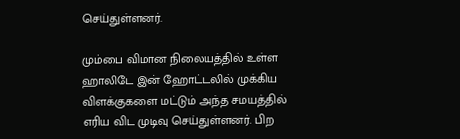செய்துள்ளனர்.

மும்பை விமான நிலையத்தில் உள்ள ஹாலிடே இன் ஹோட்டலில் முக்கிய விளக்குகளை மட்டும் அந்த சமயத்தில் எரிய விட முடிவு செய்துள்ளனர். பிற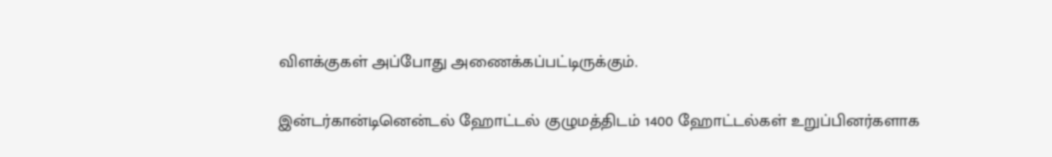விளக்குகள் அப்போது அணைக்கப்பட்டிருக்கும்.

இன்டர்கான்டினென்டல் ஹோட்டல் குழுமத்திடம் 1400 ஹோட்டல்கள் உறுப்பினர்களாக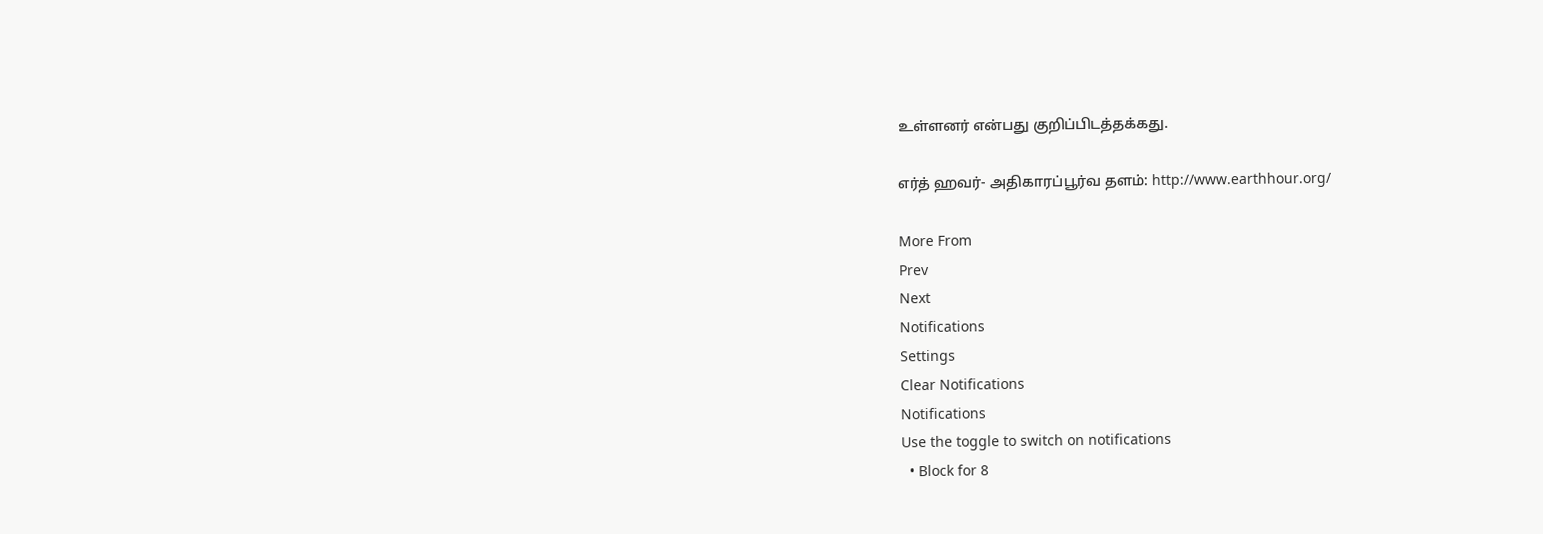உள்ளனர் என்பது குறிப்பிடத்தக்கது.

எர்த் ஹவர்- அதிகாரப்பூர்வ தளம்: http://www.earthhour.org/

More From
Prev
Next
Notifications
Settings
Clear Notifications
Notifications
Use the toggle to switch on notifications
  • Block for 8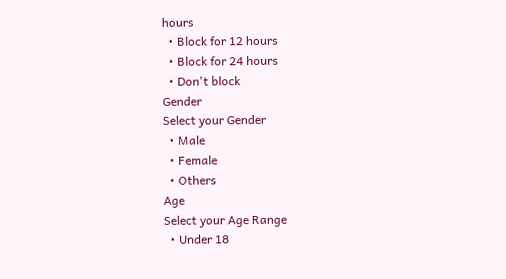hours
  • Block for 12 hours
  • Block for 24 hours
  • Don't block
Gender
Select your Gender
  • Male
  • Female
  • Others
Age
Select your Age Range
  • Under 18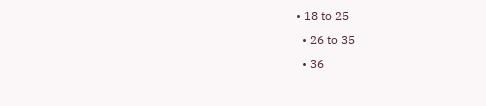• 18 to 25
  • 26 to 35
  • 36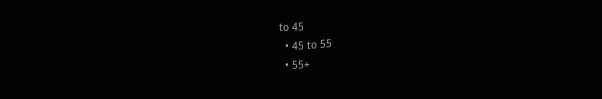to 45
  • 45 to 55
  • 55+